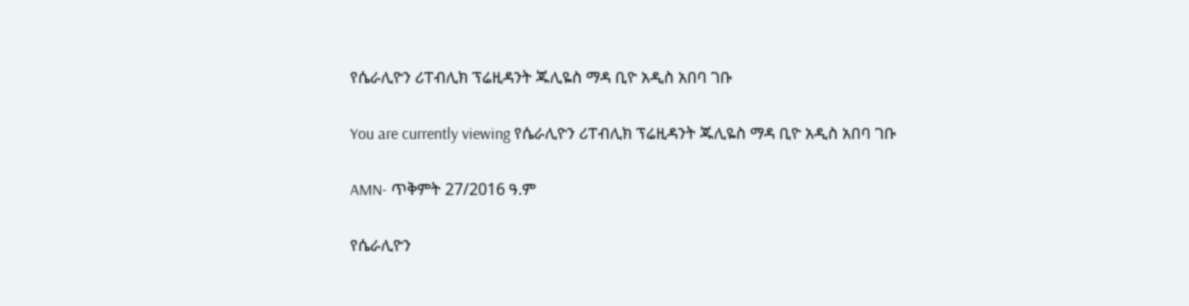የሴራሊዮን ሪፐብሊክ ፕሬዚዳንት ጁሊዬስ ማዳ ቢዮ አዲስ አበባ ገቡ

You are currently viewing የሴራሊዮን ሪፐብሊክ ፕሬዚዳንት ጁሊዬስ ማዳ ቢዮ አዲስ አበባ ገቡ

AMN- ጥቅምት 27/2016 ዓ.ም

የሴራሊዮን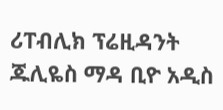ሪፐብሊክ ፕሬዚዳንት ጁሊዬስ ማዳ ቢዮ አዲስ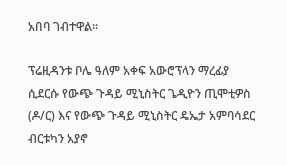አበባ ገብተዋል።

ፕሬዚዳንቱ ቦሌ ዓለም አቀፍ አውሮፕላን ማረፊያ ሲደርሱ የውጭ ጉዳይ ሚኒስትር ጌዲዮን ጢሞቲዎስ (ዶ/ር) እና የውጭ ጉዳይ ሚኒስትር ዴኤታ አምባሳደር ብርቱካን አያኖ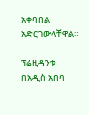አቀባበል አድርገውላቸዋል።

ፕሬዚዳንቱ በአዲስ አበባ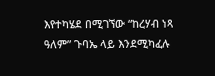እየተካሄደ በሚገኘው “ከረሃብ ነጻ ዓለም” ጉባኤ ላይ እንደሚካፈሉ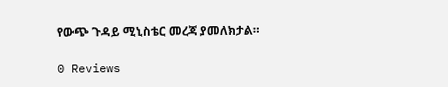የውጭ ጉዳይ ሚኒስቴር መረጃ ያመለክታል።

0 Reviews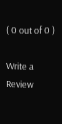( 0 out of 0 )

Write a Review